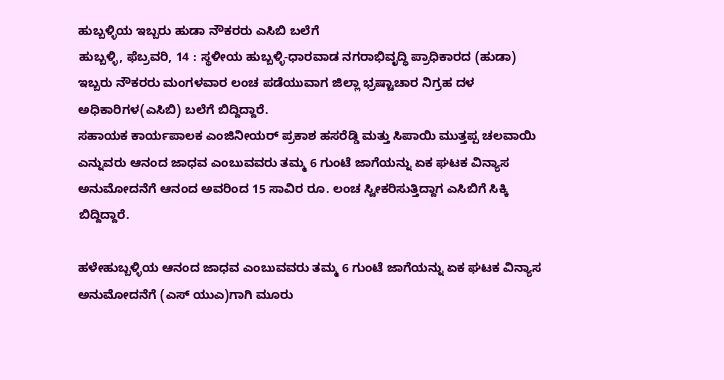ಹುಬ್ಬಳ್ಳಿಯ ಇಬ್ಬರು ಹುಡಾ ನೌಕರರು ಎಸಿಬಿ ಬಲೆಗೆ
ಹುಬ್ಬಳ್ಳಿ, ಫೆಬ್ರವರಿ, 14 : ಸ್ಥಳೀಯ ಹುಬ್ಬಳ್ಳಿ-ಧಾರವಾಡ ನಗರಾಭಿವೃದ್ಧಿ ಪ್ರಾಧಿಕಾರದ (ಹುಡಾ) ಇಬ್ಬರು ನೌಕರರು ಮಂಗಳವಾರ ಲಂಚ ಪಡೆಯುವಾಗ ಜಿಲ್ಲಾ ಭ್ರಷ್ಟಾಚಾರ ನಿಗ್ರಹ ದಳ ಅಧಿಕಾರಿಗಳ(ಎಸಿಬಿ) ಬಲೆಗೆ ಬಿದ್ದಿದ್ದಾರೆ.
ಸಹಾಯಕ ಕಾರ್ಯಪಾಲಕ ಎಂಜಿನೀಯರ್ ಪ್ರಕಾಶ ಹಸರೆಡ್ಡಿ ಮತ್ತು ಸಿಪಾಯಿ ಮುತ್ತಪ್ಪ ಚಲವಾಯಿ ಎನ್ನುವರು ಆನಂದ ಜಾಧವ ಎಂಬುವವರು ತಮ್ಮ 6 ಗುಂಟೆ ಜಾಗೆಯನ್ನು ಏಕ ಘಟಕ ವಿನ್ಯಾಸ ಅನುಮೋದನೆಗೆ ಆನಂದ ಅವರಿಂದ 15 ಸಾವಿರ ರೂ. ಲಂಚ ಸ್ವೀಕರಿಸುತ್ತಿದ್ದಾಗ ಎಸಿಬಿಗೆ ಸಿಕ್ಕಿ ಬಿದ್ದಿದ್ದಾರೆ.

ಹಳೇಹುಬ್ಬಳ್ಳಿಯ ಆನಂದ ಜಾಧವ ಎಂಬುವವರು ತಮ್ಮ 6 ಗುಂಟೆ ಜಾಗೆಯನ್ನು ಏಕ ಘಟಕ ವಿನ್ಯಾಸ ಅನುಮೋದನೆಗೆ (ಎಸ್ ಯುಎ)ಗಾಗಿ ಮೂರು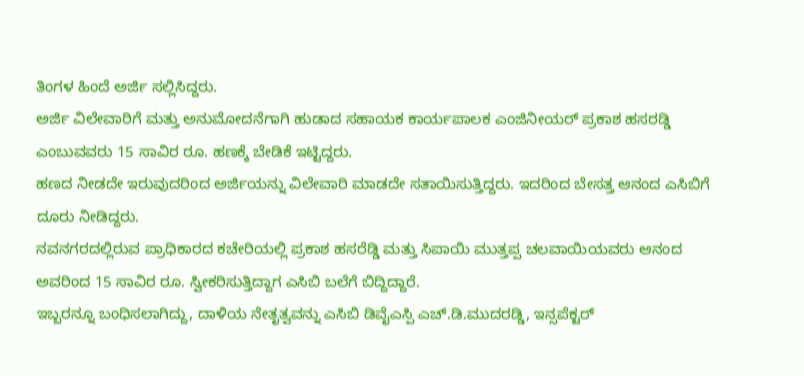ತಿಂಗಳ ಹಿಂದೆ ಅರ್ಜಿ ಸಲ್ಲಿಸಿದ್ದರು.
ಅರ್ಜಿ ವಿಲೇವಾರಿಗೆ ಮತ್ತು ಅನುಮೋದನೆಗಾಗಿ ಹುಡಾದ ಸಹಾಯಕ ಕಾರ್ಯಪಾಲಕ ಎಂಜಿನೀಯರ್ ಪ್ರಕಾಶ ಹಸರಡ್ಡಿ ಎಂಬುವವರು 15 ಸಾವಿರ ರೂ. ಹಣಕ್ಕೆ ಬೇಡಿಕೆ ಇಟ್ಟಿದ್ದರು.
ಹಣದ ನೀಡದೇ ಇರುವುದರಿಂದ ಅರ್ಜಿಯನ್ನು ವಿಲೇವಾರಿ ಮಾಡದೇ ಸತಾಯಿಸುತ್ತಿದ್ದರು. ಇದರಿಂದ ಬೇಸತ್ತ ಆನಂದ ಎಸಿಬಿಗೆ ದೂರು ನೀಡಿದ್ದರು.
ನವನಗರದಲ್ಲಿರುವ ಪ್ರಾಧಿಕಾರದ ಕಚೇರಿಯಲ್ಲಿ ಪ್ರಕಾಶ ಹಸರೆಡ್ಡಿ ಮತ್ತು ಸಿಪಾಯಿ ಮುತ್ತಪ್ಪ ಚಲವಾಯಿಯವರು ಆನಂದ ಅವರಿಂದ 15 ಸಾವಿರ ರೂ. ಸ್ವೀಕರಿಸುತ್ತಿದ್ದಾಗ ಎಸಿಬಿ ಬಲೆಗೆ ಬಿದ್ದಿದ್ದಾರೆ.
ಇಬ್ಬರನ್ನೂ ಬಂಧಿಸಲಾಗಿದ್ದು, ದಾಳಿಯ ನೇತೃತ್ವವನ್ನು ಎಸಿಬಿ ಡಿವೈಎಸ್ಪಿ ಎಚ್.ಡಿ.ಮುದರಡ್ಡಿ, ಇನ್ಸಪೆಕ್ಟರ್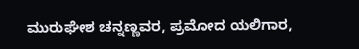ಮುರುಘೇಶ ಚನ್ನಣ್ಣವರ, ಪ್ರಮೋದ ಯಲಿಗಾರ,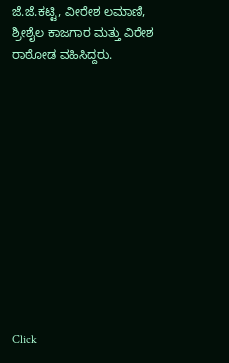ಜೆ.ಜೆ.ಕಟ್ಟಿ, ವೀರೇಶ ಲಮಾಣಿ, ಶ್ರೀಶೈಲ ಕಾಜಗಾರ ಮತ್ತು ವಿರೇಶ ರಾಠೋಡ ವಹಿಸಿದ್ದರು.












Click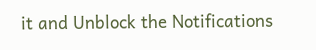it and Unblock the Notifications